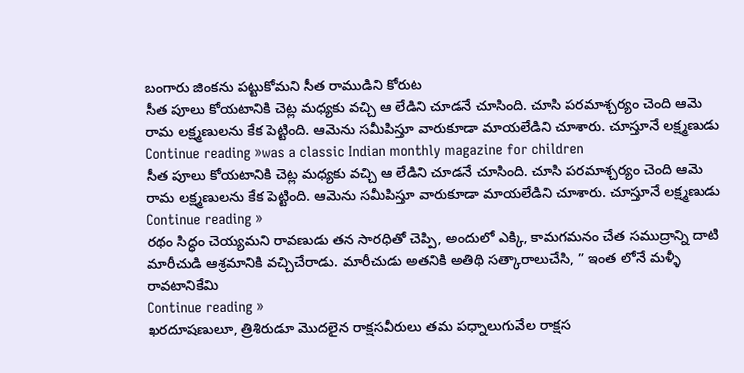బంగారు జింకను పట్టుకోమని సీత రాముడిని కోరుట
సీత పూలు కోయటానికి చెట్ల మధ్యకు వచ్చి ఆ లేడిని చూడనే చూసింది. చూసి పరమాశ్చర్యం చెంది ఆమె రామ లక్ష్మణులను కేక పెట్టింది. ఆమెను సమీపిస్తూ వారుకూడా మాయలేడిని చూశారు. చూస్తూనే లక్ష్మణుడు
Continue reading »was a classic Indian monthly magazine for children
సీత పూలు కోయటానికి చెట్ల మధ్యకు వచ్చి ఆ లేడిని చూడనే చూసింది. చూసి పరమాశ్చర్యం చెంది ఆమె రామ లక్ష్మణులను కేక పెట్టింది. ఆమెను సమీపిస్తూ వారుకూడా మాయలేడిని చూశారు. చూస్తూనే లక్ష్మణుడు
Continue reading »
రథం సిద్ధం చెయ్యమని రావణుడు తన సారధితో చెప్పి, అందులో ఎక్కి, కామగమనం చేత సముద్రాన్ని దాటి మారీచుడి ఆశ్రమానికి వచ్చిచేరాడు. మారీచుడు అతనికి అతిథి సత్కారాలుచేసి, ” ఇంత లోనే మళ్ళీ రావటానికేమి
Continue reading »
ఖరదూషణులూ, త్రిశిరుడూ మొదలైన రాక్షసవీరులు తమ పధ్నాలుగువేల రాక్షస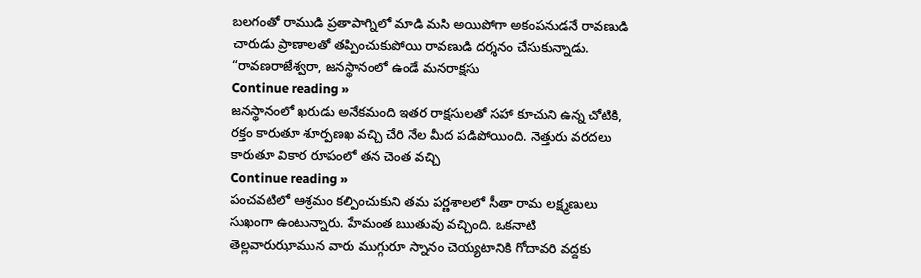బలగంతో రాముడి ప్రతాపాగ్నిలో మాడి మసి అయిపోగా అకంపనుడనే రావణుడి చారుడు ప్రాణాలతో తప్పించుకుపోయి రావణుడి దర్శనం చేసుకున్నాడు. “రావణరాజేశ్వరా, జనస్థానంలో ఉండే మనరాక్షసు
Continue reading »
జనస్థానంలో ఖరుడు అనేకమంది ఇతర రాక్షసులతో సహా కూచుని ఉన్న చోటికి, రక్తం కారుతూ శూర్పణఖ వచ్చి చేరి నేల మీద పడిపోయింది. నెత్తురు వరదలు కారుతూ వికార రూపంలో తన చెంత వచ్చి
Continue reading »
పంచవటిలో ఆశ్రమం కల్పించుకుని తమ పర్ణశాలలో సీతా రామ లక్ష్మణులు సుఖంగా ఉంటున్నారు. హేమంత ఋతువు వచ్చింది. ఒకనాటి తెల్లవారుఝామున వారు ముగ్గురూ స్నానం చెయ్యటానికి గోదావరి వద్దకు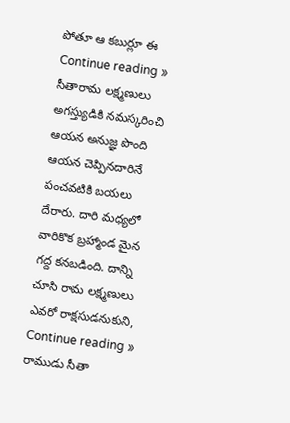పోతూ ఆ కబుర్లూ ఈ
Continue reading »
సీతారామ లక్ష్మణులు అగస్త్యుడికి నమస్కరించి ఆయన అనుజ్ఞ పొంది ఆయన చెప్పినదారినే పంచవటికి బయలు దేరారు. దారి మధ్యలో వారికొక బ్రహ్మాండ మైన గద్ద కనబడింది. దాన్ని చూసి రామ లక్ష్మణులు ఎవరో రాక్షసుడనుకుని,
Continue reading »
రాముడు సీతా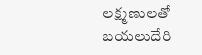లక్ష్మణులతో బయలుదేరి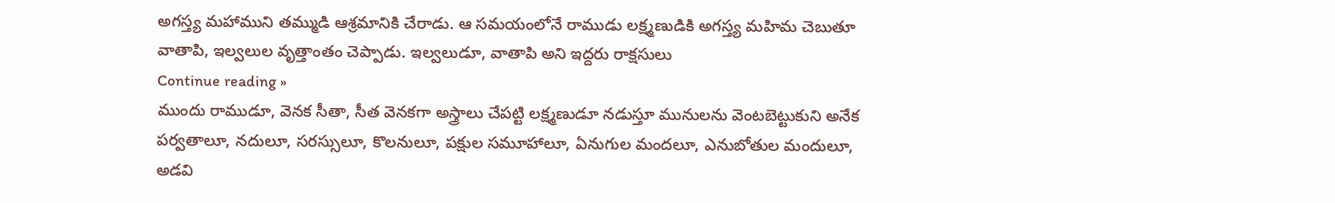అగస్త్య మహాముని తమ్ముడి ఆశ్రమానికి చేరాడు. ఆ సమయంలోనే రాముడు లక్ష్మణుడికి అగస్త్య మహిమ చెబుతూ వాతాపి, ఇల్వలుల వృత్తాంతం చెప్పాడు. ఇల్వలుడూ, వాతాపి అని ఇద్దరు రాక్షసులు
Continue reading »
ముందు రాముడూ, వెనక సీతా, సీత వెనకగా అస్త్రాలు చేపట్టి లక్ష్మణుడూ నడుస్తూ మునులను వెంటబెట్టుకుని అనేక పర్వతాలూ, నదులూ, సరస్సులూ, కొలనులూ, పక్షుల సమూహాలూ, ఏనుగుల మందలూ, ఎనుబోతుల మందులూ, అడవి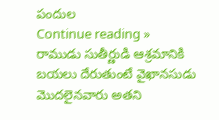పందుల
Continue reading »
రాముడు సుతీర్ణుడి ఆశ్రమానికి బయలు దేరుతుంటే వైఖానసుడు మొదలైనవారు అతని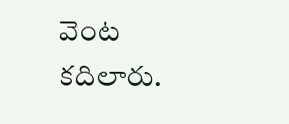వెంట కదిలారు.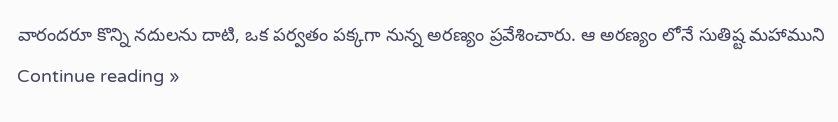వారందరూ కొన్ని నదులను దాటి, ఒక పర్వతం పక్కగా నున్న అరణ్యం ప్రవేశించారు. ఆ అరణ్యం లోనే సుతిష్ట మహాముని
Continue reading »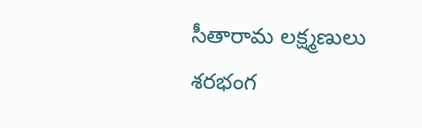సీతారామ లక్ష్మణులు శరభంగ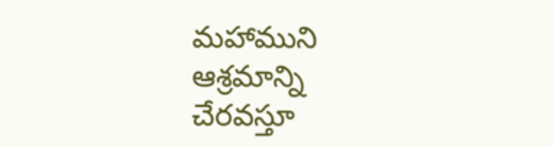మహాముని ఆశ్రమాన్ని చేరవస్తూ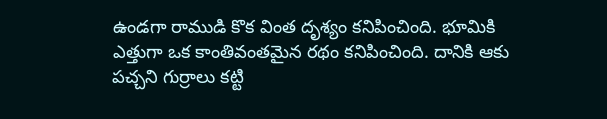ఉండగా రాముడి కొక వింత దృశ్యం కనిపించింది. భూమికి ఎత్తుగా ఒక కాంతివంతమైన రథం కనిపించింది. దానికి ఆకు పచ్చని గుర్రాలు కట్టి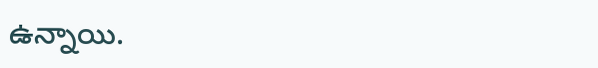ఉన్నాయి.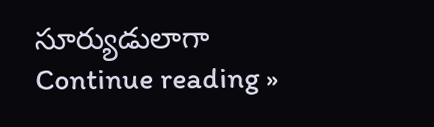సూర్యుడులాగా
Continue reading »